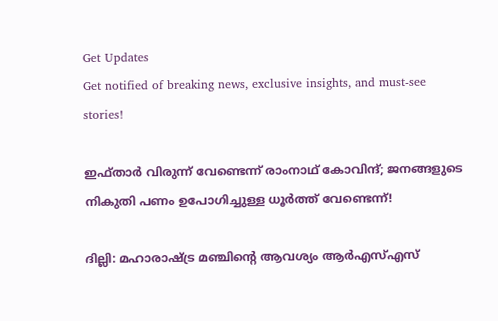Get Updates
Get notified of breaking news, exclusive insights, and must-see stories!

ഇഫ്താർ വിരുന്ന് വേണ്ടെന്ന് രാംനാഥ് കോവിന്ദ്; ജനങ്ങളുടെ നികുതി പണം ഉപോഗിച്ചുള്ള ധൂർത്ത് വേണ്ടെന്ന്!

ദില്ലി: മഹാരാഷ്ട്ര മഞ്ചിന്റെ ആവശ്യം ആർഎസ്എസ്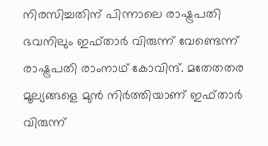നിരസിച്ചതിന് പിന്നാലെ രാഷ്ട്രപതി ഭവനിലും ഇഫ്താർ വിരുന്ന് വേണ്ടെന്ന് രാഷ്ട്രപതി രാംനാഥ് കോവിന്ദ്. മതേതതര മൂല്യങ്ങളെ മുന്‍ നിര്‍ത്തിയാണ് ഇഫ്താര്‍ വിരുന്ന്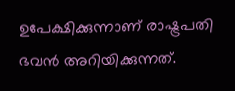ഉപേക്ഷിക്കുന്നാണ് രാഷ്ട്രപതി ഭവൻ അറിയിക്കുന്നത്.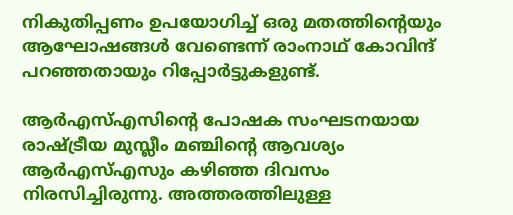നികുതിപ്പണം ഉപയോഗിച്ച് ഒരു മതത്തിന്റെയും ആഘോഷങ്ങള്‍ വേണ്ടെന്ന് രാംനാഥ് കോവിന്ദ് പറഞ്ഞതായും റിപ്പോർട്ടുകളുണ്ട്.

ആർഎസ്എസിന്റെ പോഷക സംഘടനയായ രാഷ്ട്രീയ മുസ്ലീം മ‍ഞ്ചിന്റെ ആവശ്യം ആർഎസ്എസും കഴിഞ്ഞ ദിവസം നിരസിച്ചിരുന്നു. അത്തരത്തിലുള്ള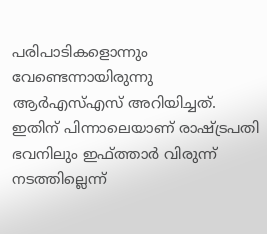പരിപാടികളൊന്നും വേണ്ടെന്നായിരുന്നു ആർഎസ്എസ് അറിയിച്ചത്. ഇതിന് പിന്നാലെയാണ് രാഷ്ട്രപതി ഭവനിലും ഇഫ്ത്താർ വിരുന്ന് നടത്തില്ലെന്ന്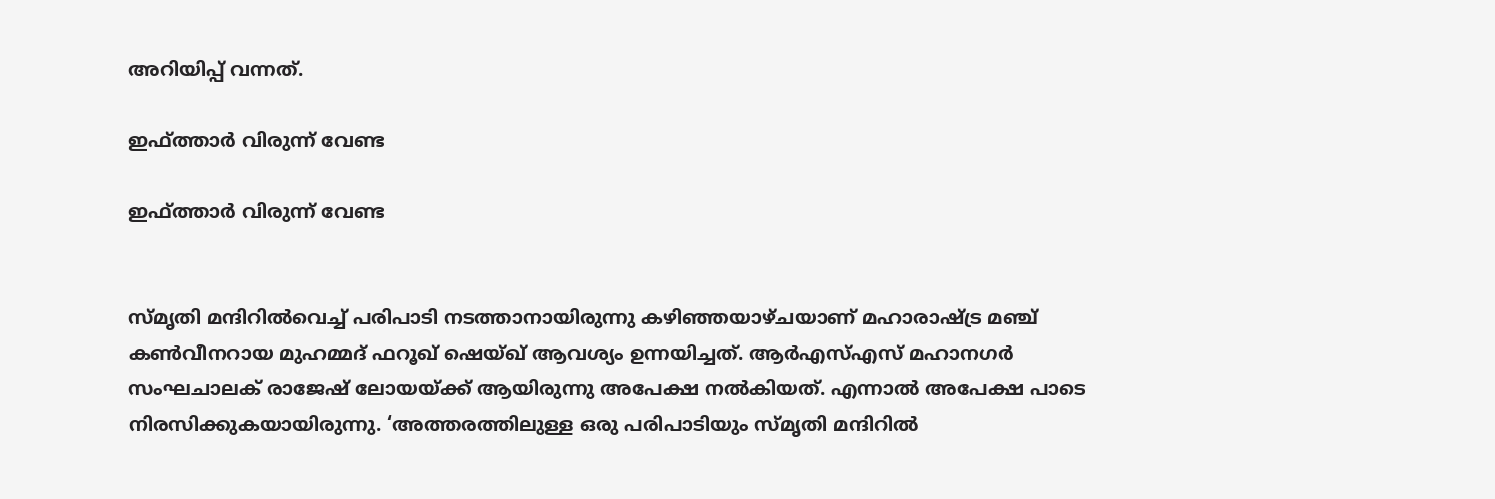അറിയിപ്പ് വന്നത്.

ഇഫ്ത്താർ വിരുന്ന് വേണ്ട

ഇഫ്ത്താർ വിരുന്ന് വേണ്ട


സ്മൃതി മന്ദിറില്‍വെച്ച് പരിപാടി നടത്താനായിരുന്നു കഴിഞ്ഞയാഴ്ചയാണ് മഹാരാഷ്ട്ര മഞ്ച് കണ്‍വീനറായ മുഹമ്മദ് ഫറൂഖ് ഷെയ്ഖ് ആവശ്യം ഉന്നയിച്ചത്. ആര്‍എസ്എസ് മഹാനഗര്‍ സംഘചാലക് രാജേഷ് ലോയയ്ക്ക് ആയിരുന്നു അപേക്ഷ നല്‍കിയത്. എന്നാൽ അപേക്ഷ പാടെ നിരസിക്കുകയായിരുന്നു. ‘അത്തരത്തിലുള്ള ഒരു പരിപാടിയും സ്മൃതി മന്ദിറില്‍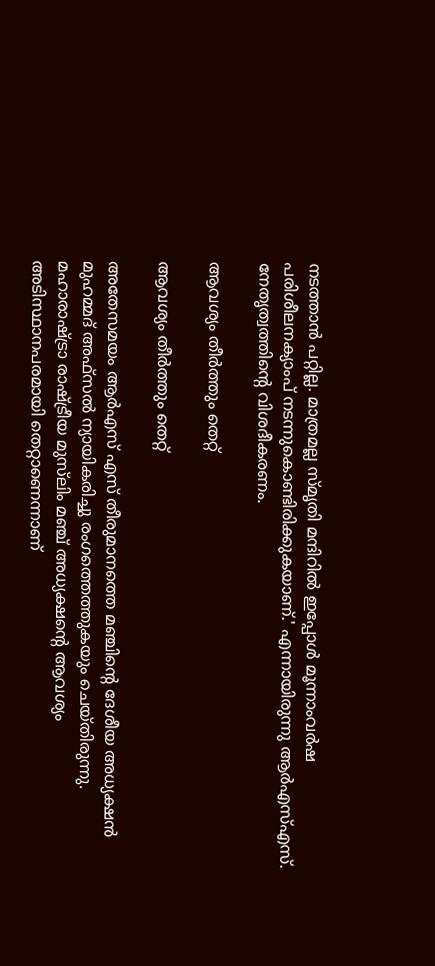നടത്താന്‍ പറ്റില്ല. മാത്രമല്ല സ്മൃതി മന്ദിറില്‍ ഇപ്പോള്‍ മൂന്നാംവര്‍ഷ പരിശീലനക്യാംപ് നടന്നുകൊണ്ടിരിക്കുകയാണ്.' എന്നായിരുന്നു ആര്‍എസ്എസ്. നേതൃത്വത്തിന്റെ വിശദീകരണം.

ആവശ്യം തീർത്തും തെറ്റ്

ആവശ്യം തീർത്തും തെറ്റ്

അതേസമയം ആര്‍എസ് എസ് തീരുമാനത്തെ മഞ്ചിന്റെ ദേശീയ അധ്യക്ഷന്‍ മുഹമ്മദ് അഫ്‌സല്‍ ന്യായികരിച്ചു രംഗത്തെത്തുകയും ചെയ്തിരുന്നു. മഹാരാഷ്ട്രാ രാഷ്ട്രീയ മുസ്‌ലിം മഞ്ച് അധ്യക്ഷന്റെ ആവശ്യം അടിസ്ഥാനപരമായി തെറ്റാണെന്നാണ്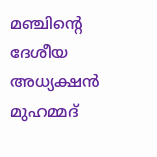മഞ്ചിന്റെ ദേശീയ അധ്യക്ഷന്‍ മുഹമ്മദ്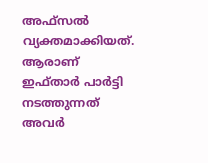അഫ്‌സല്‍ വ്യക്തമാക്കിയത്. ആരാണ് ഇഫ്താര്‍ പാര്‍ട്ടി നടത്തുന്നത് അവര്‍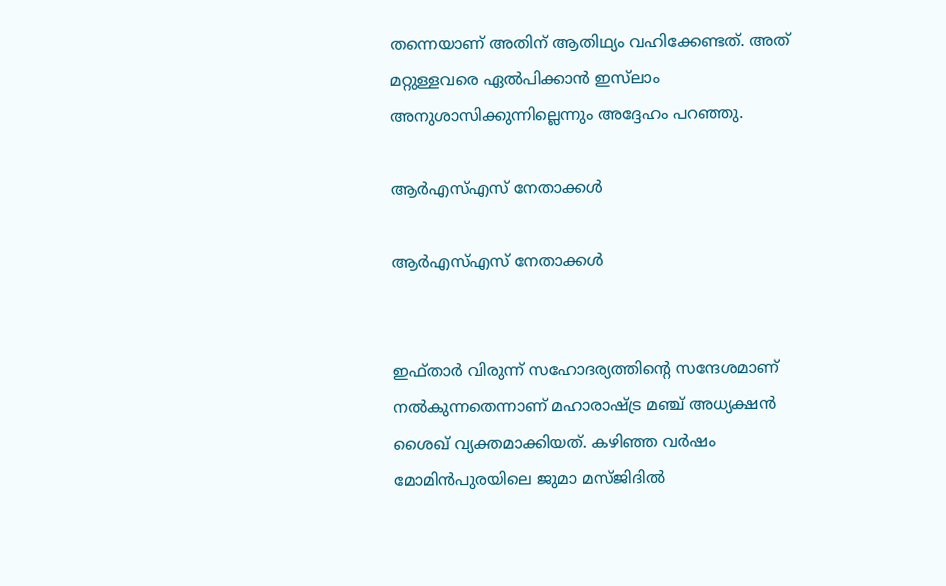തന്നെയാണ് അതിന് ആതിഥ്യം വഹിക്കേണ്ടത്. അത് മറ്റുള്ളവരെ ഏല്‍പിക്കാന്‍ ഇസ്‌ലാം അനുശാസിക്കുന്നില്ലെന്നും അദ്ദേഹം പറഞ്ഞു.

ആർഎസ്എസ് നേതാക്കൾ

ആർഎസ്എസ് നേതാക്കൾ


ഇഫ്താര്‍ വിരുന്ന് സഹോദര്യത്തിന്റെ സന്ദേശമാണ് നൽകുന്നതെന്നാണ് മഹാരാഷ്ട്ര മഞ്ച് അധ്യക്ഷന്‍ ശൈഖ് വ്യക്തമാക്കിയത്. കഴിഞ്ഞ വര്‍ഷം മോമിന്‍പുരയിലെ ജുമാ മസ്ജിദില്‍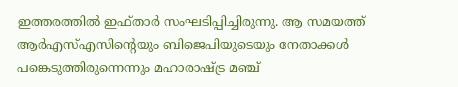ഇത്തരത്തില്‍ ഇഫ്താര്‍ സംഘടിപ്പിച്ചിരുന്നു. ആ സമയത്ത് ആർഎസ്എസിന്റെയും ബിജെപിയുടെയും നേതാക്കൾ പങ്കെടുത്തിരുന്നെന്നും മഹാരാഷ്ട്ര മഞ്ച്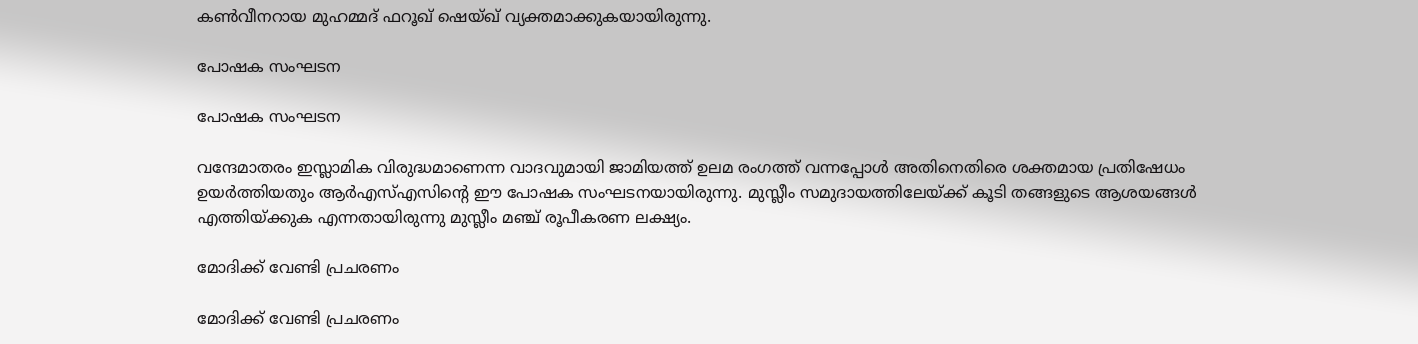കണ്‍വീനറായ മുഹമ്മദ് ഫറൂഖ് ഷെയ്ഖ് വ്യക്തമാക്കുകയായിരുന്നു.

പോഷക സംഘടന

പോഷക സംഘടന

വന്ദേമാതരം ഇസ്ലാമിക വിരുദ്ധമാണെന്ന വാദവുമായി ജാമിയത്ത് ഉലമ രംഗത്ത് വന്നപ്പോള്‍ അതിനെതിരെ ശക്തമായ പ്രതിഷേധം ഉയര്‍ത്തിയതും ആർഎസ്എസിന്റെ ഈ പോഷക സംഘടനയായിരുന്നു. മുസ്ലീം സമുദായത്തിലേയ്ക്ക് കൂടി തങ്ങളുടെ ആശയങ്ങള്‍ എത്തിയ്ക്കുക എന്നതായിരുന്നു മുസ്ലീം മ‍‍ഞ്ച് രൂപീകരണ ലക്ഷ്യം.

മോദിക്ക് വേണ്ടി പ്രചരണം

മോദിക്ക് വേണ്ടി പ്രചരണം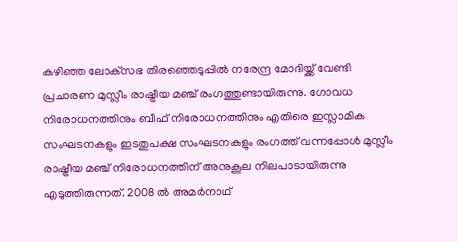കഴിഞ്ഞ ലോക്‌സഭ തിരഞ്ഞെടുപ്പില്‍ നരേന്ദ്ര മോദിയ്ക്ക് വേണ്ടി പ്രചാരണ മുസ്ലീം രാഷ്ട്രീയ മഞ്ച് രംഗത്തുണ്ടായിരുന്നു. ഗോവധ നിരോധനത്തിനും ബീഫ് നിരോധനത്തിനും എതിരെ ഇസ്ലാമിക സംഘടനകളും ഇടതുപക്ഷ സംഘടനകളും രംഗത്ത് വന്നപ്പോള്‍ മുസ്ലീം രാഷ്ട്രീയ മഞ്ച് നിരോധനത്തിന് അനുകൂല നിലപാടായിരുന്നു എടുത്തിരുന്നത്. 2008 ല്‍ അമര്‍നാഥ്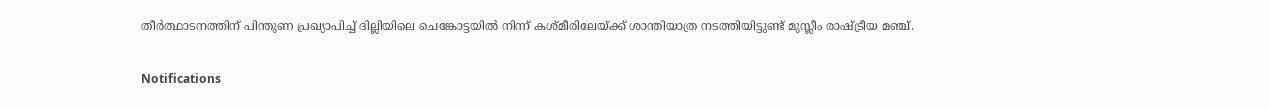തീര്‍ത്ഥാടനത്തിന് പിന്തുണ പ്രഖ്യാപിച്ച് ദില്ലിയിലെ ചെങ്കോട്ടയില്‍ നിന്ന് കശ്മീരിലേയ്ക്ക് ശാന്തിയാത്ര നടത്തിയിട്ടുണ്ട് മുസ്ലീം രാഷ്ട്രീയ മഞ്ച്.

Notifications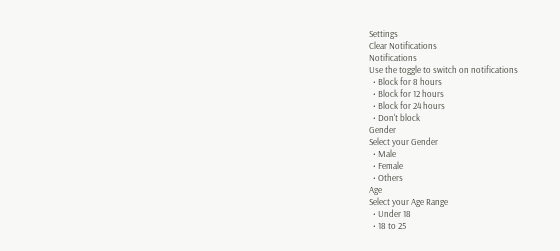Settings
Clear Notifications
Notifications
Use the toggle to switch on notifications
  • Block for 8 hours
  • Block for 12 hours
  • Block for 24 hours
  • Don't block
Gender
Select your Gender
  • Male
  • Female
  • Others
Age
Select your Age Range
  • Under 18
  • 18 to 25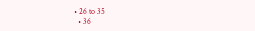• 26 to 35
  • 36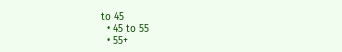to 45
  • 45 to 55
  • 55+